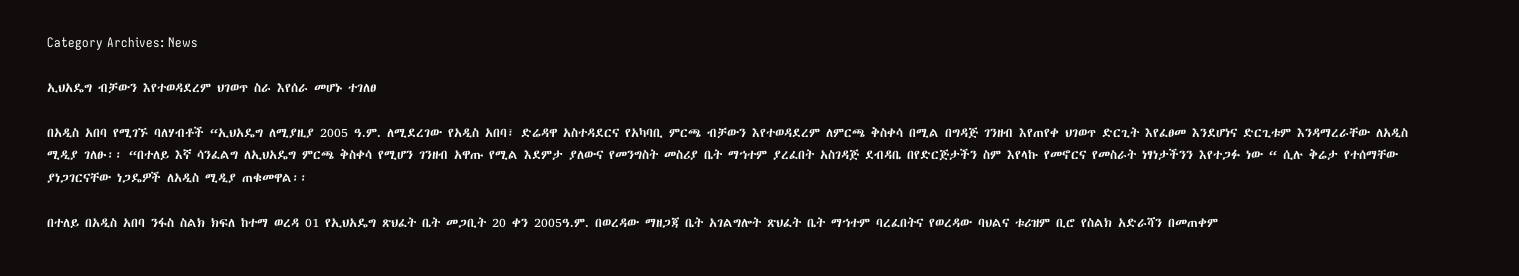Category Archives: News

ኢህአዴግ ብቻውን እየተወዳደረም ህገወጥ ስራ እየሰራ መሆኑ ተገለፀ

በአዲስ አበባ የሚገኙ ባለሃብቶች “ኢህአዴግ ለሚያዚያ 2005 ዓ.ም. ለሚደረገው የአዲስ አበባ፣ ድሬዳዋ አስተዳደርና የአካባቢ ምርጫ ብቻውን እየተወዳደረም ለምርጫ ቅስቀሳ በሚል በግዳጅ ገንዘብ እየጠየቀ ህገወጥ ድርጊት እየፈፀመ እንደሆነና ድርጊቱም እንዳማረራቸው ለአዲስ ሚዲያ ገለፁ፡፡ “በተለይ እኛ ሳንፈልግ ለኢህአዴግ ምርጫ ቅስቀሳ የሚሆን ገንዘብ አዋጡ የሚል እደምታ ያለውና የመንግስት መስሪያ ቤት ማኀተም ያረፈበት አስገዳጅ ደብዳቤ በየድርጅታችን ስም እየላኩ የመኖርና የመስራት ነፃነታችንን እየተጋፉ ነው “ ሲሉ ቅሬታ የተሰማቸው ያነጋገርናቸው ነጋዴዎች ለአዲስ ሚዲያ ጠቁመዋል፡፡

በተለይ በአዲስ አበባ ንፋስ ስልክ ክፍለ ከተማ ወረዳ 01 የኢህአዴግ ጽህፈት ቤት መጋቢት 20 ቀን 2005ዓ.ም. በወረዳው ማዘጋጃ ቤት አገልግሎት ጽህፈት ቤት ማኀተም ባረፈበትና የወረዳው ባህልና ቱሪዝም ቢሮ የስልክ አድራሻን በመጠቀም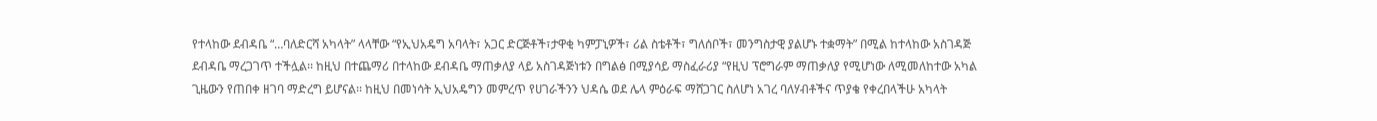የተላከው ደብዳቤ “…ባለድርሻ አካላት” ላላቸው “የኢህአዴግ አባላት፣ አጋር ድርጅቶች፣ታዋቂ ካምፓኒዎች፣ ሪል ስቴቶች፣ ግለሰቦች፣ መንግስታዊ ያልሆኑ ተቋማት” በሚል ከተላከው አስገዳጅ ደብዳቤ ማረጋገጥ ተችሏል፡፡ ከዚህ በተጨማሪ በተላከው ደብዳቤ ማጠቃለያ ላይ አስገዳጅነቱን በግልፅ በሚያሳይ ማስፈራሪያ “የዚህ ፕሮግራም ማጠቃለያ የሚሆነው ለሚመለከተው አካል ጊዜውን የጠበቀ ዘገባ ማድረግ ይሆናል፡፡ ከዚህ በመነሳት ኢህአዴግን መምረጥ የሀገራችንን ህዳሴ ወደ ሌላ ምዕራፍ ማሸጋገር ስለሆነ አገረ ባለሃብቶችና ጥያቄ የቀረበላችሁ አካላት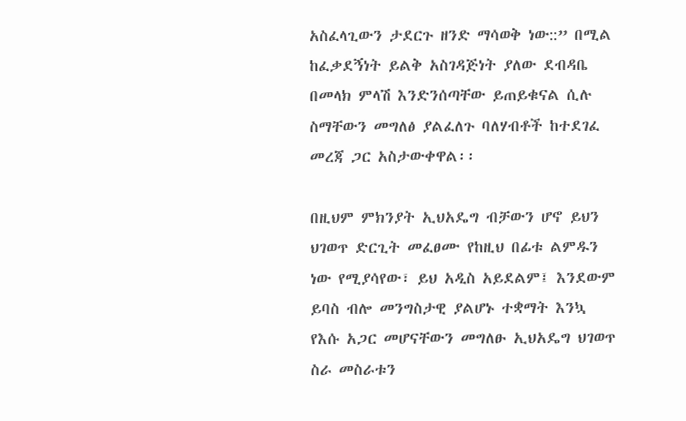አስፈላጊውን ታደርጉ ዘንድ ማሳወቅ ነው::” በሚል ከፈቃደኝነት ይልቅ አስገዳጅነት ያለው ደብዳቤ በመላክ ምላሽ እንድንሰጣቸው ይጠይቁናል ሲሉ ስማቸውን መግለፅ ያልፈለጉ ባለሃብቶች ከተደገፈ መረጃ ጋር አስታውቀዋል፡፡

በዚህም ምክንያት ኢህአዴግ ብቻውን ሆኖ ይህን ህገወጥ ድርጊት መፈፀሙ የከዚህ በፊቱ ልምዱን ነው የሚያሳየው፣ ይህ አዲስ አይደልም፤ እንደውም ይባስ ብሎ መንግስታዊ ያልሆኑ ተቋማት እንኳ የእሱ አጋር መሆናቸውን መግለፁ ኢህአዴግ ህገወጥ ስራ መስራቱን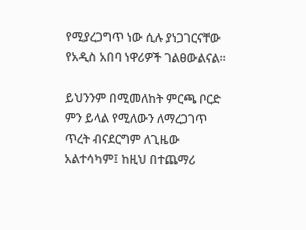የሚያረጋግጥ ነው ሲሉ ያነጋገርናቸው የአዲስ አበባ ነዋሪዎች ገልፀውልናል፡፡

ይህንንም በሚመለከት ምርጫ ቦርድ ምን ይላል የሚለውን ለማረጋገጥ ጥረት ብናደርግም ለጊዜው አልተሳካም፤ ከዚህ በተጨማሪ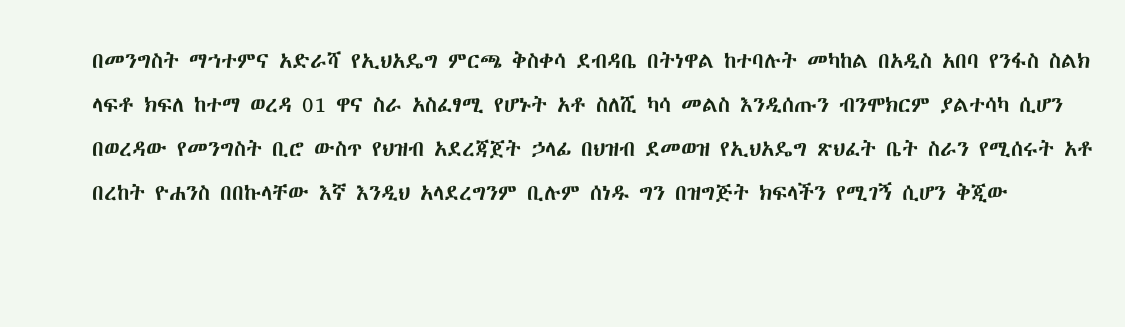በመንግስት ማኀተምና አድራሻ የኢህአዴግ ምርጫ ቅስቀሳ ደብዳቤ በትነዋል ከተባሉት መካከል በአዲስ አበባ የንፋስ ስልክ ላፍቶ ክፍለ ከተማ ወረዳ 01 ዋና ስራ አስፈፃሚ የሆኑት አቶ ስለሺ ካሳ መልስ እንዲሰጡን ብንሞክርም ያልተሳካ ሲሆን በወረዳው የመንግስት ቢሮ ውስጥ የህዝብ አደረጃጀት ኃላፊ በህዝብ ደመወዝ የኢህአዴግ ጽህፈት ቤት ስራን የሚሰሩት አቶ በረከት ዮሐንስ በበኩላቸው እኛ እንዲህ አላደረግንም ቢሉም ሰነዱ ግን በዝግጅት ክፍላችን የሚገኝ ሲሆን ቅጂው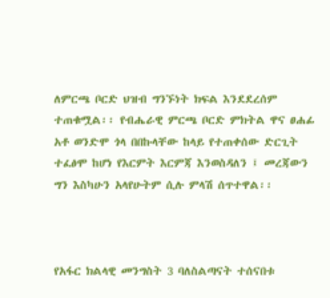ለምርጫ ቦርድ ህዝብ ግንኙነት ክፍል እንደደረሰም ተጠቁሟል፡፡ የብሔራዊ ምርጫ ቦርድ ምክትል ዋና ፀሐፊ አቶ ወንድሞ ጎላ በበኩላቸው ከላይ የተጠቀሰው ድርጊት ተፈፅሞ ከሆነ የእርምት እርምጃ እንወስዳለን ፤ መረጃውን ግን እስካሁን አላየሁትም ሲሉ ምላሽ ሰጥተዋል፡፡



የአፋር ክልላዊ መንግስት 3 ባለስልጣናት ተሰናበቱ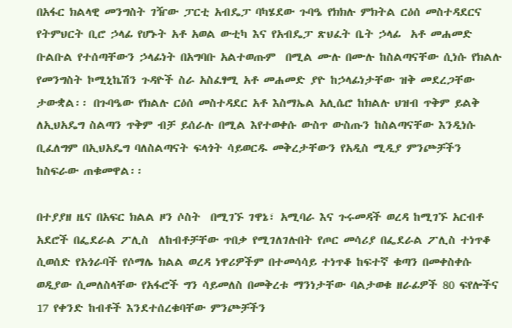በአፋር ክልላዊ መንግስት ገዥው ፓርቲ አብዴፓ ባካሄደው ጉባዔ የክክሉ ምክትል ርዕሰ መስተዳደርና የትምህርት ቢሮ ኃላፊ የሆኑት አቶ አወል ውቲካ እና የአብዴፓ ጽህፈት ቤት ኃላፊ  አቶ መሐመድ ቡልቡል የተሰጣቸውን ኃላፊነት በአግባቡ አልተወጡም  በሚል ሙሉ በሙሉ ከስልጣናቸው ሲነሱ የክልሉ የመንግስት ኮሚኒኬሽን ጉዳዮች ስራ አስፈፃሚ አቶ መሐመድ ያዮ ከኃላፊነታቸው ዝቅ መደረጋቸው ታውቋል፡፡ በጉባዔው የክልሉ ርዕሰ መስተዳደር አቶ እስማኤል አሊሴሮ ከክልሉ ህዝብ ጥቅም ይልቅ ለኢህአዴግ ስልጣን ጥቅም ብቻ ይሰራሉ በሚል እየተወቀሱ ውስጥ ውስጡን ከስልጣናቸው እንዲነሱ ቢፈለግም በኢህአዴግ ባለስልጣናት ፍላጎት ሳይወርዱ መቅረታቸውን የአዲስ ሚዲያ ምንጮቻችን ከስፍራው ጠቁመዋል፡፡

በተያያዘ ዜና በአፍር ክልል ዞን ሶስት  በሚገኙ ገዋኔ፣ አሚባራ እና ጉሩመዳች ወረዳ ከሚገኙ አርብቶ አደሮች በፌደራል ፖሊስ  ለከብቶቻቸው ጥበቃ የሚገለገሉበት የጦር መሳሪያ በፌደራል ፖሊስ ተነጥቆ ሲወሰድ የአጎራባች የሶማሌ ክልል ወረዳ ነዋሪዎችም በተመሳሳይ ተነጥቆ ከፍተኛ ቁጣን በመቀስቀሱ ወዲያው ሲመለስላቸው የአፋሮች ግን ሳይመለስ በመቅረቱ ማንነታቸው ባልታወቁ ዘራፊዎች 80 ፍየሎችና 17 የቀንድ ከብቶች እንደተሰረቁባቸው ምንጮቻችን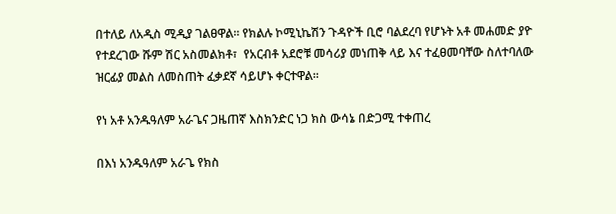በተለይ ለአዲስ ሚዲያ ገልፀዋል፡፡ የክልሉ ኮሚኒኬሽን ጉዳዮች ቢሮ ባልደረባ የሆኑት አቶ መሐመድ ያዮ የተደረገው ሹም ሽር አስመልክቶ፣  የአርብቶ አደሮቹ መሳሪያ መነጠቅ ላይ እና ተፈፀመባቸው ስለተባለው ዝርፊያ መልስ ለመስጠት ፈቃደኛ ሳይሆኑ ቀርተዋል፡፡

የነ አቶ አንዱዓለም አራጌና ጋዜጠኛ እስክንድር ነጋ ክስ ውሳኔ በድጋሚ ተቀጠረ

በእነ አንዱዓለም አራጌ የክስ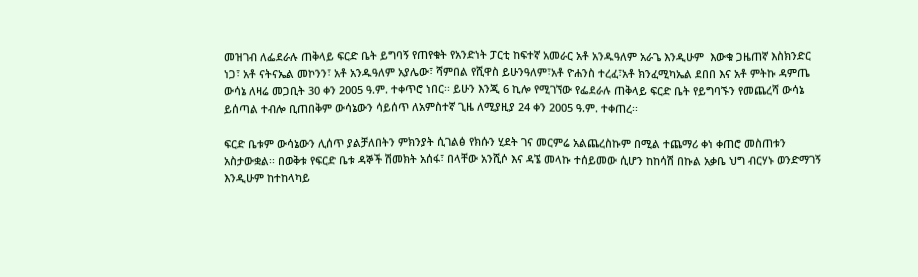መዝገብ ለፌደራሉ ጠቅላይ ፍርድ ቤት ይግባኝ የጠየቁት የአንድነት ፓርቲ ከፍተኛ አመራር አቶ አንዱዓለም አራጌ እንዲሁም  እውቁ ጋዜጠኛ እስክንድር ነጋ፣ አቶ ናትናኤል መኮንን፣ አቶ አንዱዓለም አያሌው፣ ሻምበል የሺዋስ ይሁንዓለም፣አቶ ዮሐንስ ተረፈ፣አቶ ክንፈሚካኤል ደበበ እና አቶ ምትኩ ዳምጤ ውሳኔ ለዛሬ መጋቢት 30 ቀን 2005 ዓ.ም. ተቀጥሮ ነበር፡፡ ይሁን እንጂ 6 ኪሎ የሚገኘው የፌደራሉ ጠቅላይ ፍርድ ቤት የይግባኙን የመጨረሻ ውሳኔ ይሰጣል ተብሎ ቢጠበቅም ውሳኔውን ሳይሰጥ ለአምስተኛ ጊዜ ለሚያዚያ 24 ቀን 2005 ዓ.ም. ተቀጠረ፡፡

ፍርድ ቤቱም ውሳኔውን ሊሰጥ ያልቻለበትን ምክንያት ሲገልፅ የክሱን ሂደት ገና መርምሬ አልጨረስኩም በሚል ተጨማሪ ቀነ ቀጠሮ መስጠቱን አስታውቋል፡፡ በወቅቱ የፍርድ ቤቱ ዳኞች ሽመክት አሰፋ፣ በላቸው አንሺሶ እና ዳኜ መላኩ ተሰይመው ሲሆን ከከሳሽ በኩል አቃቤ ህግ ብርሃኑ ወንድማገኝ እንዲሁም ከተከላካይ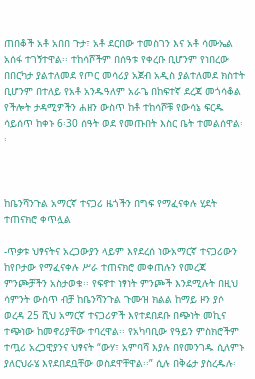ጠበቆች አቶ አበበ ጉታ፣ አቶ ደርበው ተመስገን እና አቶ ሳሙኤል አሰፋ ተገኝተዋል፡፡ ተከሳሾችም በሰዓቱ የቀረቡ ቢሆንም የነበረው በበርካታ ያልተለመደ የጦር መሳሪያ አጀብ አዲስ ያልተለመደ ክስተት ቢሆንም በተለይ የአቶ አንዱዓለም አራጌ በከፍተኛ ደረጃ መጎሳቆል የችሎት ታዳሚዎችን ሐዘን ውስጥ ከቶ ተከሳሾቹ የውሳኔ ፍርዱ ሳይሰጥ ከቀኑ 6፡30 ሰዓት ወደ የመጡበት እስር ቤት ተመልሰዋል፡፡



ከቤንሻንጉል አማርኛ ተናጋሪ ዜጎችን በግፍ የማፈናቀሉ ሂደት ተጠናክሮ ቀጥሏል

-ጥቃቱ ህፃናትና አረጋውያን ላይም እየደረሰ ነውአማርኛ ተናጋሪውን ከየቦታው የማፈናቀሉ ሥራ ተጠናክሮ መቀጠሉን የመረጃ ምንጮቻችን አስታወቁ፡፡ የፍኖተ ነፃነት ምንጮች እንደሚሉት በዚህ ሳምንት ውስጥ ብቻ ከቤንሻንጉል ጉሙዝ ክልል ከማይ ዞን ያሶ ወረዳ 25 ሺህ አማርኛ ተናጋሪዎች እየተደበደቡ በጭነት መኪና ተጭነው ከመኖሪያቸው ተባረዋል፡፡ የአካባቢው የዓይን ምስክሮችም ተጧሪ አረጋዊያንና ህፃናት “ውሃ፣ አምባሻ እያሉ በየመንገዱ ሲለምኑ ያለርህራሄ እየደበደቧቸው ወስደዋቸዋል፡፡” ሲሉ በቅሬታ ያስረዱሉ፡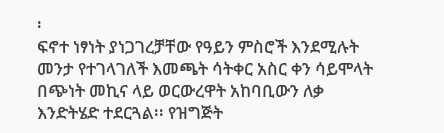፡
ፍኖተ ነፃነት ያነጋገረቻቸው የዓይን ምስሮች እንደሚሉት መንታ የተገላገለች እመጫት ሳትቀር አስር ቀን ሳይሞላት በጭነት መኪና ላይ ወርውረዋት አከባቢውን ለቃ እንድትሄድ ተደርጓል፡፡ የዝግጅት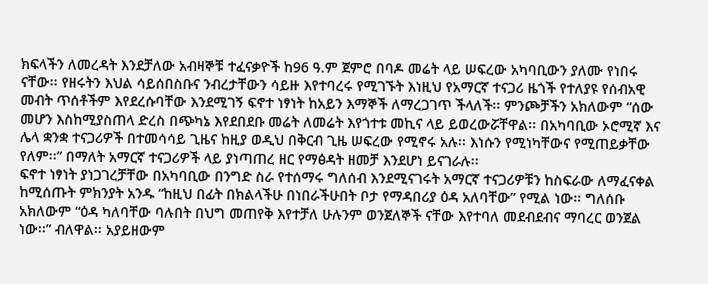ክፍላችን ለመረዳት እንደቻለው አብዛኞቹ ተፈናቃዮች ከ96 ዓ.ም ጀምሮ በባዶ መሬት ላይ ሠፍረው አካባቢውን ያለሙ የነበሩ ናቸው፡፡ የዘሩትን እህል ሳይሰበስቡና ንብረታቸውን ሳይዙ እየተባረሩ የሚገኙት እነዚህ የአማርኛ ተናጋሪ ዜጎች የተለያዩ የሰብአዊ መብት ጥሰቶችም እየደረሱባቸው እንደሚገኝ ፍኖተ ነፃነት ከአይን እማኞች ለማረጋገጥ ችላለች፡፡ ምንጮቻችን አክለውም “ሰው መሆን እስከሚያስጠላ ድረስ በጭካኔ እየደበደቡ መሬት ለመሬት እየጎተቱ መኪና ላይ ይወረውሯቸዋል፡፡ በአካባቢው ኦሮሚኛ እና ሌላ ቋንቋ ተናጋሪዎች በተመሳሳይ ጊዜና ከዚያ ወዲህ በቅርብ ጊዜ ሠፍረው የሚኖሩ አሉ፡፡ እነሱን የሚነካቸውና የሚጠይቃቸው የለም፡፡” በማለት አማርኛ ተናጋሪዎች ላይ ያነጣጠረ ዘር የማፅዳት ዘመቻ እንደሆነ ይናገራሉ፡፡
ፍኖተ ነፃነት ያነጋገረቻቸው በአካባቢው በንግድ ስራ የተሰማሩ ግለሰብ እንደሚናገሩት አማርኛ ተናጋሪዎቹን ከስፍራው ለማፈናቀል ከሚሰጡት ምክንያት አንዱ “ከዚህ በፊት በክልላችሁ በነበራችሁበት ቦታ የማዳበሪያ ዕዳ አለባቸው” የሚል ነው፡፡ ግለሰቡ አክለውም “ዕዳ ካለባቸው ባሉበት በህግ መጠየቅ እየተቻለ ሁሉንም ወንጀለኞች ናቸው እየተባለ መደብደብና ማባረር ወንጀል ነው፡፡” ብለዋል፡፡ አያይዘውም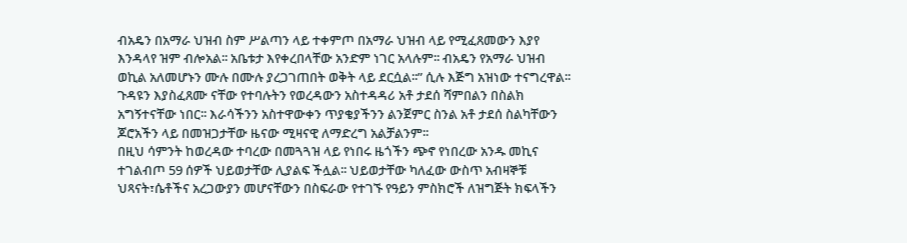ብአዴን በአማራ ህዝብ ስም ሥልጣን ላይ ተቀምጦ በአማራ ህዝብ ላይ የሚፈጸመውን እያየ እንዳላየ ዝም ብሎአል፡፡ አቤቱታ እየቀረበላቸው አንድም ነገር አላሉም፡፡ ብአዴን የአማራ ህዝብ ወኪል አለመሆኑን ሙሉ በሙሉ ያረጋገጠበት ወቅት ላይ ደርሷል፡፡” ሲሉ እጅግ አዝነው ተናግረዋል፡፡
ጉዳዩን እያስፈጸሙ ናቸው የተባሉትን የወረዳውን አስተዳዳሪ አቶ ታደሰ ሻምበልን በስልክ አግኝተናቸው ነበር፡፡ እራሳችንን አስተዋውቀን ጥያቄያችንን ልንጀምር ስንል አቶ ታደሰ ስልካቸውን ጆሮአችን ላይ በመዝጋታቸው ዜናው ሚዛናዊ ለማድረግ አልቻልንም፡፡
በዚህ ሳምንት ከወረዳው ተባረው በመጓጓዝ ላይ የነበሩ ዜጎችን ጭኖ የነበረው አንዱ መኪና ተገልብጦ 59 ሰዎች ህይወታቸው ሊያልፍ ችሏል፡፡ ህይወታቸው ካለፈው ውስጥ አብዛኞቹ ህጻናት፣ሴቶችና አረጋውያን መሆናቸውን በስፍራው የተገኙ የዓይን ምስክሮች ለዝግጅት ክፍላችን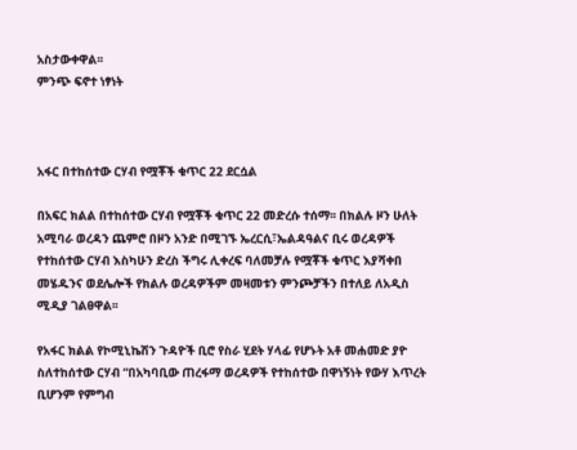አስታውቀዋል፡፡
ምንጭ ፍኖተ ነፃነት



አፋር በተከሰተው ርሃብ የሟቾች ቁጥር 22 ደርሷል

በአፍር ክልል በተከሰተው ርሃብ የሟቾች ቁጥር 22 መድረሱ ተሰማ፡፡ በክልሉ ዞን ሁለት አሚባራ ወረዳን ጨምሮ በዞን አንድ በሚገኙ ኤረርሲ፣ኤልዳዓልና ቢሩ ወረዳዎች የተከሰተው ርሃብ እስካሁን ድረስ ችግሩ ሊቀረፍ ባለመቻሉ የሟቾች ቁጥር እያሻቀበ መሄዱንና ወደሌሎች የክልሉ ወረዳዎችም መዛመቱን ምንጮቻችን በተለይ ለአዲስ ሚዲያ ገልፀዋል፡፡

የአፋር ክልል የኮሚኒኬሽን ጉዳዮች ቢሮ የስራ ሂደት ሃላፊ የሆኑት አቶ መሐመድ ያዮ ስለተከሰተው ርሃብ “በአካባቢው ጠረፋማ ወረዳዎች የተከሰተው በዋነኝነት የውሃ እጥረት ቢሆንም የምግብ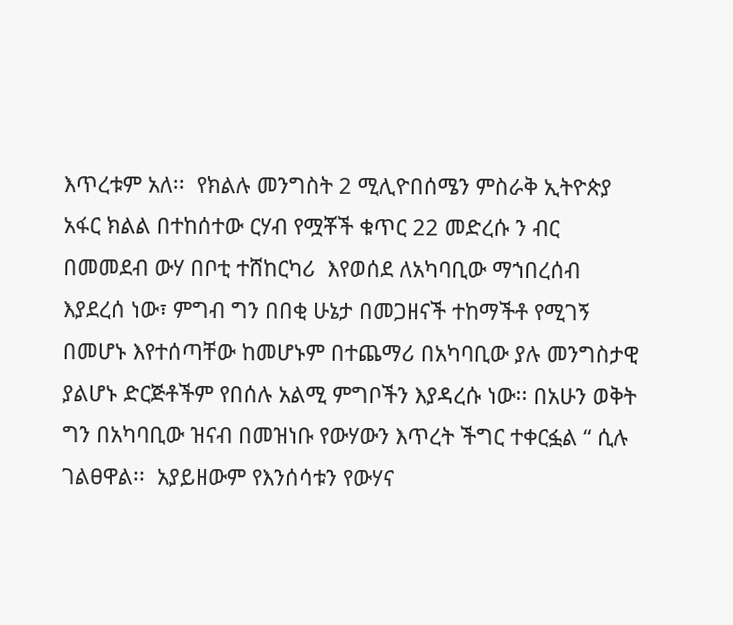እጥረቱም አለ፡፡  የክልሉ መንግስት 2 ሚሊዮበሰሜን ምስራቅ ኢትዮጵያ አፋር ክልል በተከሰተው ርሃብ የሟቾች ቁጥር 22 መድረሱ ን ብር በመመደብ ውሃ በቦቲ ተሸከርካሪ  እየወሰደ ለአካባቢው ማኀበረሰብ እያደረሰ ነው፣ ምግብ ግን በበቂ ሁኔታ በመጋዘናች ተከማችቶ የሚገኝ በመሆኑ እየተሰጣቸው ከመሆኑም በተጨማሪ በአካባቢው ያሉ መንግስታዊ ያልሆኑ ድርጅቶችም የበሰሉ አልሚ ምግቦችን እያዳረሱ ነው፡፡ በአሁን ወቅት ግን በአካባቢው ዝናብ በመዝነቡ የውሃውን እጥረት ችግር ተቀርፏል “ ሲሉ ገልፀዋል፡፡  አያይዘውም የእንሰሳቱን የውሃና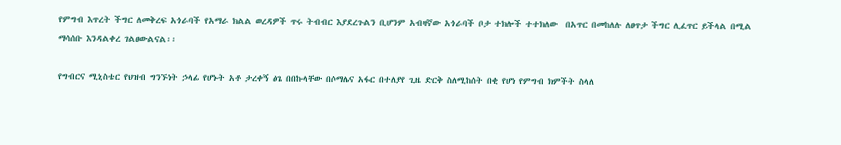የምግብ እጥረት ችግር ለመቅረፍ አጎራባች የአማራ ክልል ወረዳዎች ጥሩ ትብብር እያደረጉልን ቢሆንም አብዛኛው አጎራባች ቦታ ተክሎች ተተክለው  በአጥር በመከለሉ ለፀጥታ ችግር ሊፈጥር ይችላል በሚል ማሳሰቡ እንዳልቀረ ገልፀውልናል፡፡

የግብርና ሚኒስቴር የህዝብ ግንኙነት ኃላፊ የሆኑት አቶ ታረቀኝ ፅጌ በበኩላቸው በሶማሌና አፋር በተለያየ ጊዜ ድርቅ ስለሚከሰት በቂ የሆነ የምግብ ክምችት ስላለ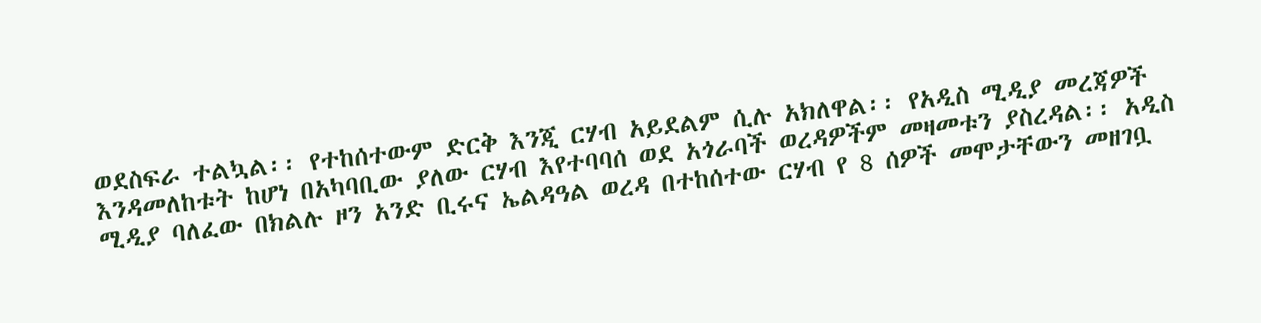ወደስፍራ ተልኳል፡፡ የተከሰተውም ድርቅ እንጂ ርሃብ አይደልም ሲሉ አክለዋል፡፡ የአዲስ ሚዲያ መረጃዎች እንዳመለከቱት ከሆነ በአካባቢው ያለው ርሃብ እየተባባሰ ወደ አጎራባች ወረዳዎችም መዛመቱን ያስረዳል፡፡ አዲስ ሚዲያ ባለፈው በክልሉ ዞን አንድ ቢሩና ኤልዳዓል ወረዳ በተከሰተው ርሃብ የ 8 ሰዎች መሞታቸውን መዘገቧ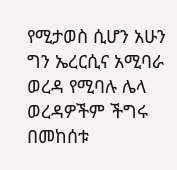የሚታወስ ሲሆን አሁን ግን ኤረርሲና አሚባራ ወረዳ የሚባሉ ሌላ ወረዳዎችም ችግሩ በመከሰቱ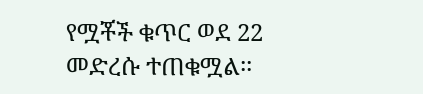የሟቾች ቁጥር ወደ 22 መድረሱ ተጠቁሟል፡፡